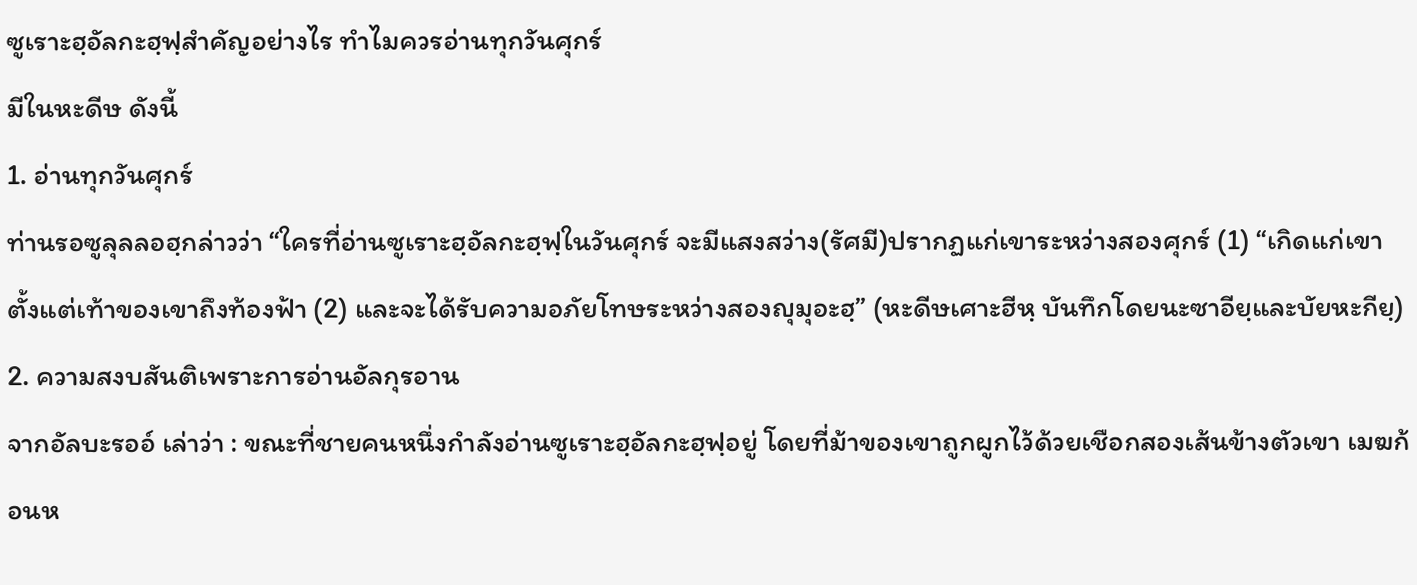ซูเราะฮฺอัลกะฮฺฟฺสำคัญอย่างไร ทำไมควรอ่านทุกวันศุกร์
มีในหะดีษ ดังนี้
1. อ่านทุกวันศุกร์
ท่านรอซูลุลลอฮฺกล่าวว่า “ใครที่อ่านซูเราะฮฺอัลกะฮฺฟฺในวันศุกร์ จะมีแสงสว่าง(รัศมี)ปรากฏแก่เขาระหว่างสองศุกร์ (1) “เกิดแก่เขาตั้งแต่เท้าของเขาถึงท้องฟ้า (2) และจะได้รับความอภัยโทษระหว่างสองญุมุอะฮฺ” (หะดีษเศาะฮีหฺ บันทึกโดยนะซาอียฺและบัยหะกียฺ)
2. ความสงบสันติเพราะการอ่านอัลกุรอาน
จากอัลบะรออ์ เล่าว่า : ขณะที่ชายคนหนึ่งกำลังอ่านซูเราะฮฺอัลกะฮฺฟฺอยู่ โดยที่ม้าของเขาถูกผูกไว้ด้วยเชือกสองเส้นข้างตัวเขา เมฆก้อนห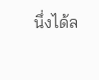นึ่งได้ล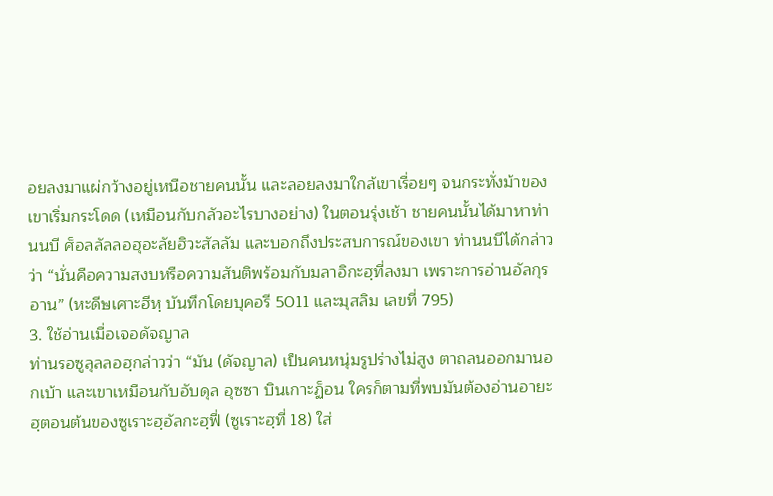อยลงมาแผ่กว้างอยู่เหนือชายคนนั้น และลอยลงมาใกล้เขาเรื่อยๆ จนกระทั่งม้าของเขาเริ่มกระโดด (เหมือนกับกลัวอะไรบางอย่าง) ในตอนรุ่งเช้า ชายคนนั้นได้มาหาท่านนบี ศ็อลลัลลอฮุอะลัยฮิวะสัลลัม และบอกถึงประสบการณ์ของเขา ท่านนบีได้กล่าวว่า “นั่นคือความสงบหรือความสันติพร้อมกับมลาอิกะฮฺที่ลงมา เพราะการอ่านอัลกุรอาน” (หะดีษเศาะฮีหฺ บันทึกโดยบุคอรี 5011 และมุสลิม เลขที่ 795)
3. ใช้อ่านเมื่อเจอดัจญาล
ท่านรอซูลุลลอฮฺกล่าวว่า “มัน (ดัจญาล) เป็นคนหนุ่มรูปร่างไม่สูง ตาถลนออกมานอกเบ้า และเขาเหมือนกับอับดุล อุซซา บินเกาะฏ็อน ใครก็ตามที่พบมันต้องอ่านอายะฮฺตอนต้นของซูเราะฮฺอัลกะฮฺฟี่ (ซูเราะฮฺที่ 18) ใส่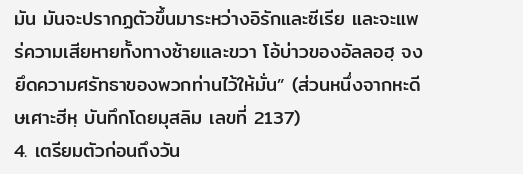มัน มันจะปรากฏตัวขึ้นมาระหว่างอิรักและซีเรีย และจะแพร่ความเสียหายทั้งทางซ้ายและขวา โอ้บ่าวของอัลลอฮฺ จงยึดความศรัทธาของพวกท่านไว้ให้มั่น” (ส่วนหนึ่งจากหะดีษเศาะฮีหฺ บันทึกโดยมุสลิม เลขที่ 2137)
4. เตรียมตัวก่อนถึงวัน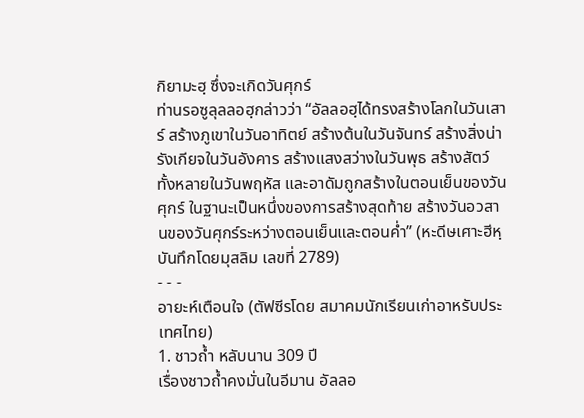กิยามะฮฺ ซึ่งจะเกิดวันศุกร์
ท่านรอซูลุลลอฮฺกล่าวว่า “อัลลอฮฺได้ทรงสร้างโลกในวันเสาร์ สร้างภูเขาในวันอาทิตย์ สร้างต้นในวันจันทร์ สร้างสิ่งน่ารังเกียจในวันอังคาร สร้างแสงสว่างในวันพุธ สร้างสัตว์ทั้งหลายในวันพฤหัส และอาดัมถูกสร้างในตอนเย็นของวันศุกร์ ในฐานะเป็นหนึ่งของการสร้างสุดท้าย สร้างวันอวสานของวันศุกร์ระหว่างตอนเย็นและตอนค่ำ” (หะดีษเศาะฮีหฺ บันทึกโดยมุสลิม เลขที่ 2789)
- - -
อายะห์เตือนใจ (ตัฟซีรโดย สมาคมนักเรียนเก่าอาหรับประเทศไทย)
1. ชาวถ้ำ หลับนาน 309 ปี
เรื่องชาวถ้ำคงมั่นในอีมาน อัลลอ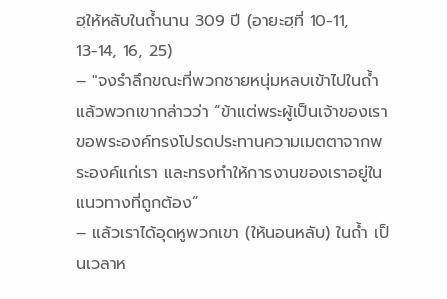ฮฺให้หลับในถ้ำนาน 309 ปี (อายะฮฺที่ 10-11, 13-14, 16, 25)
– "จงรำลึกขณะที่พวกชายหนุ่มหลบเข้าไปในถ้ำแล้วพวกเขากล่าวว่า “ข้าแต่พระผู้เป็นเจ้าของเรา ขอพระองค์ทรงโปรดประทานความเมตตาจากพระองค์แก่เรา และทรงทำให้การงานของเราอยู่ในแนวทางที่ถูกต้อง”
– แล้วเราได้อุดหูพวกเขา (ให้นอนหลับ) ในถ้ำ เป็นเวลาห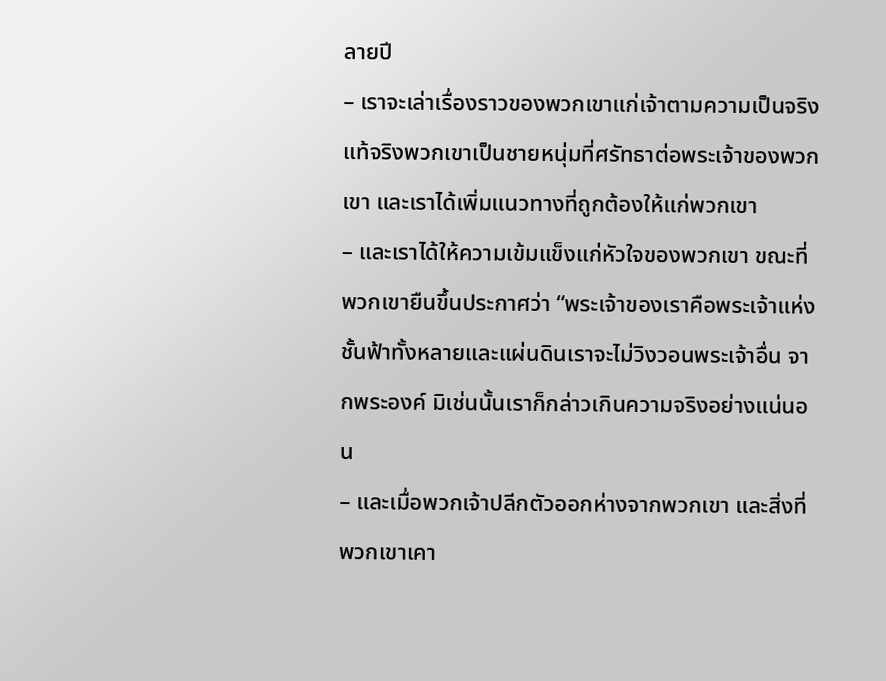ลายปี
– เราจะเล่าเรื่องราวของพวกเขาแก่เจ้าตามความเป็นจริง แท้จริงพวกเขาเป็นชายหนุ่มที่ศรัทธาต่อพระเจ้าของพวกเขา และเราได้เพิ่มแนวทางที่ถูกต้องให้แก่พวกเขา
– และเราได้ให้ความเข้มแข็งแก่หัวใจของพวกเขา ขณะที่พวกเขายืนขึ้นประกาศว่า “พระเจ้าของเราคือพระเจ้าแห่งชั้นฟ้าทั้งหลายและแผ่นดินเราจะไม่วิงวอนพระเจ้าอื่น จากพระองค์ มิเช่นนั้นเราก็กล่าวเกินความจริงอย่างแน่นอน
– และเมื่อพวกเจ้าปลีกตัวออกห่างจากพวกเขา และสิ่งที่พวกเขาเคา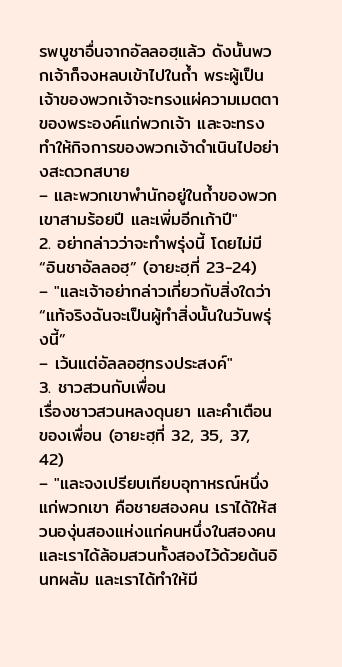รพบูชาอื่นจากอัลลอฮฺแล้ว ดังนั้นพวกเจ้าก็จงหลบเข้าไปในถ้ำ พระผู้เป็นเจ้าของพวกเจ้าจะทรงแผ่ความเมตตาของพระองค์แก่พวกเจ้า และจะทรงทำให้กิจการของพวกเจ้าดำเนินไปอย่างสะดวกสบาย
– และพวกเขาพำนักอยู่ในถ้ำของพวกเขาสามร้อยปี และเพิ่มอีกเก้าปี"
2. อย่ากล่าวว่าจะทำพรุ่งนี้ โดยไม่มี “อินชาอัลลอฮฺ” (อายะฮฺที่ 23-24)
– "และเจ้าอย่ากล่าวเกี่ยวกับสิ่งใดว่า “แท้จริงฉันจะเป็นผู้ทำสิ่งนั้นในวันพรุ่งนี้”
– เว้นแต่อัลลอฮฺทรงประสงค์"
3. ชาวสวนกับเพื่อน
เรื่องชาวสวนหลงดุนยา และคำเตือนของเพื่อน (อายะฮฺที่ 32, 35, 37, 42)
– "และจงเปรียบเทียบอุทาหรณ์หนึ่งแก่พวกเขา คือชายสองคน เราได้ให้สวนองุ่นสองแห่งแก่คนหนึ่งในสองคน และเราได้ล้อมสวนทั้งสองไว้ด้วยต้นอินทผลัม และเราได้ทำให้มี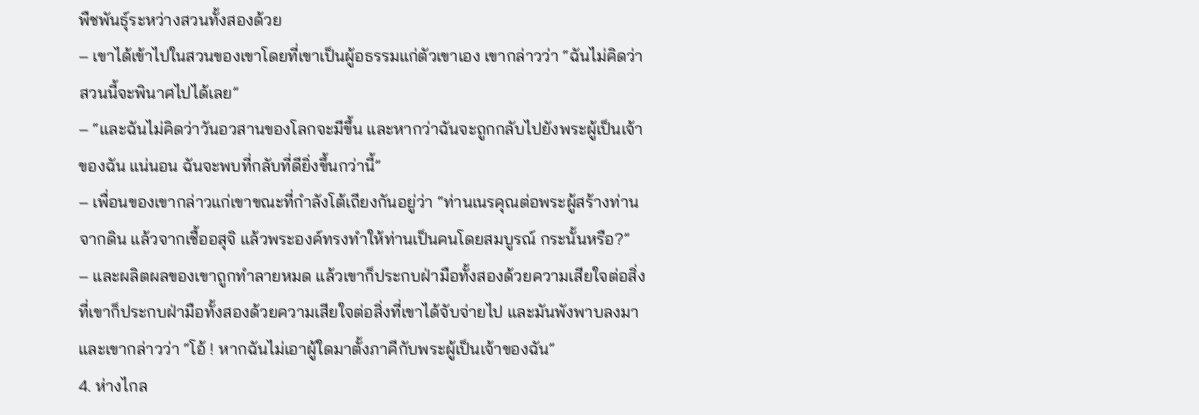พืชพันธุ์ระหว่างสวนทั้งสองด้วย
– เขาได้เข้าไปในสวนของเขาโดยที่เขาเป็นผู้อธรรมแก่ตัวเขาเอง เขากล่าวว่า “ฉันไม่คิดว่าสวนนี้จะพินาศไปได้เลย”
– “และฉันไม่คิดว่าวันอวสานของโลกจะมีขึ้น และหากว่าฉันจะถูกกลับไปยังพระผู้เป็นเจ้าของฉัน แน่นอน ฉันจะพบที่กลับที่ดียิ่งขึ้นกว่านี้”
– เพื่อนของเขากล่าวแก่เขาขณะที่กำลังโต้เถียงกันอยู่ว่า “ท่านเนรคุณต่อพระผู้สร้างท่านจากดิน แล้วจากเชื้ออสุจิ แล้วพระองค์ทรงทำให้ท่านเป็นคนโดยสมบูรณ์ กระนั้นหรือ?”
– และผลิตผลของเขาถูกทำลายหมด แล้วเขาก็ประกบฝ่ามือทั้งสองด้วยความเสียใจต่อสิ่งที่เขาก็ประกบฝ่ามือทั้งสองด้วยความเสียใจต่อสิ่งที่เขาได้จับจ่ายไป และมันพังพาบลงมา และเขากล่าวว่า “โอ้ ! หากฉันไม่เอาผู้ใดมาตั้งภาคีกับพระผู้เป็นเจ้าของฉัน”
4. ห่างไกล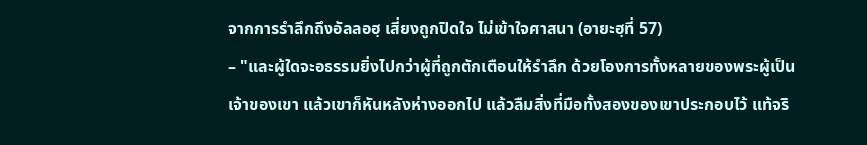จากการรำลึกถึงอัลลอฮฺ เสี่ยงถูกปิดใจ ไม่เข้าใจศาสนา (อายะฮฺที่ 57)
– "และผู้ใดจะอธรรมยิ่งไปกว่าผู้ที่ถูกตักเตือนให้รำลึก ด้วยโองการทั้งหลายของพระผู้เป็นเจ้าของเขา แล้วเขาก็หันหลังห่างออกไป แล้วลืมสิ่งที่มือทั้งสองของเขาประกอบไว้ แท้จริ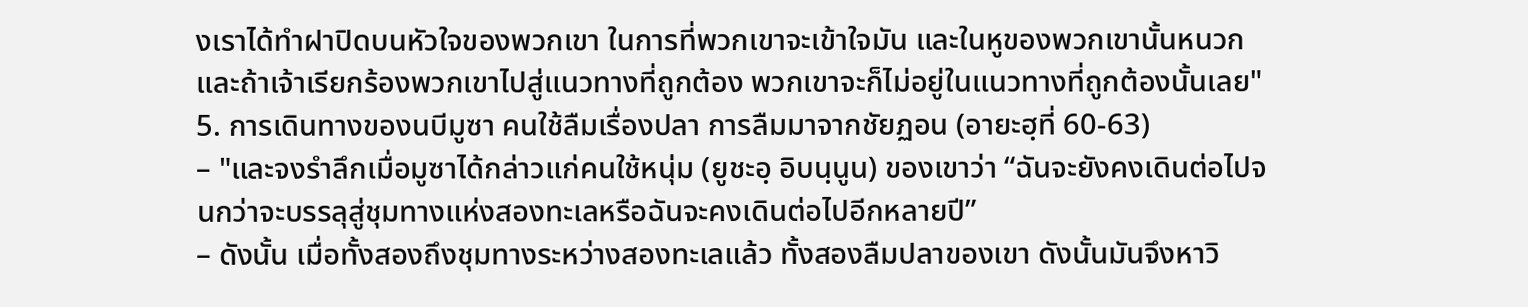งเราได้ทำฝาปิดบนหัวใจของพวกเขา ในการที่พวกเขาจะเข้าใจมัน และในหูของพวกเขานั้นหนวก และถ้าเจ้าเรียกร้องพวกเขาไปสู่แนวทางที่ถูกต้อง พวกเขาจะก็ไม่อยู่ในแนวทางที่ถูกต้องนั้นเลย"
5. การเดินทางของนบีมูซา คนใช้ลืมเรื่องปลา การลืมมาจากชัยฏอน (อายะฮฺที่ 60-63)
– "และจงรำลึกเมื่อมูซาได้กล่าวแก่คนใช้หนุ่ม (ยูชะอฺ อิบนฺนูน) ของเขาว่า “ฉันจะยังคงเดินต่อไปจนกว่าจะบรรลุสู่ชุมทางแห่งสองทะเลหรือฉันจะคงเดินต่อไปอีกหลายปี”
– ดังนั้น เมื่อทั้งสองถึงชุมทางระหว่างสองทะเลแล้ว ทั้งสองลืมปลาของเขา ดังนั้นมันจึงหาวิ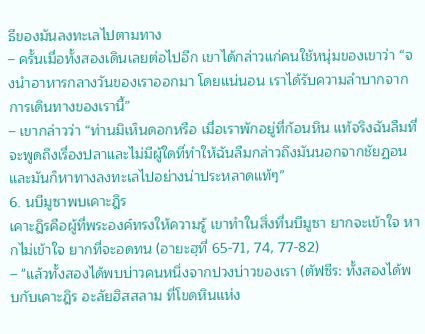ธีของมันลงทะเลไปตามทาง
– ครั้นเมื่อทั้งสองเดินเลยต่อไปอีก เขาได้กล่าวแก่คนใช้หนุ่มของเขาว่า “จงนำอาหารกลางวันของเราออกมา โดยแน่นอน เราได้รับความลำบากจากการเดินทางของเรานี้”
– เขากล่าวว่า “ท่านมิเห็นดอกหรือ เมื่อเราพักอยู่ที่ก้อนหิน แท้จริงฉันลืมที่จะพูดถึงเรื่องปลาและไม่มีผู้ใดที่ทำให้ฉันลืมกล่าวถึงมันนอกจากชัยฏอน และมันก็หาทางลงทะเลไปอย่างน่าประหลาดแท้ๆ”
6. นบีมูซาพบเคาะฎิร
เคาะฎิรคือผู้ที่พระองค์ทรงให้ความรู้ เขาทำในสิ่งที่นบีมูซา ยากจะเข้าใจ หากไม่เข้าใจ ยากที่จะอดทน (อายะฮฺที่ 65-71, 74, 77-82)
– "แล้วทั้งสองได้พบบ่าวคนหนึ่งจากปวงบ่าวของเรา (ตัฟซีร: ทั้งสองได้พบกับเคาะฎิร อะลัยฮิสสลาม ที่โขดหินแห่ง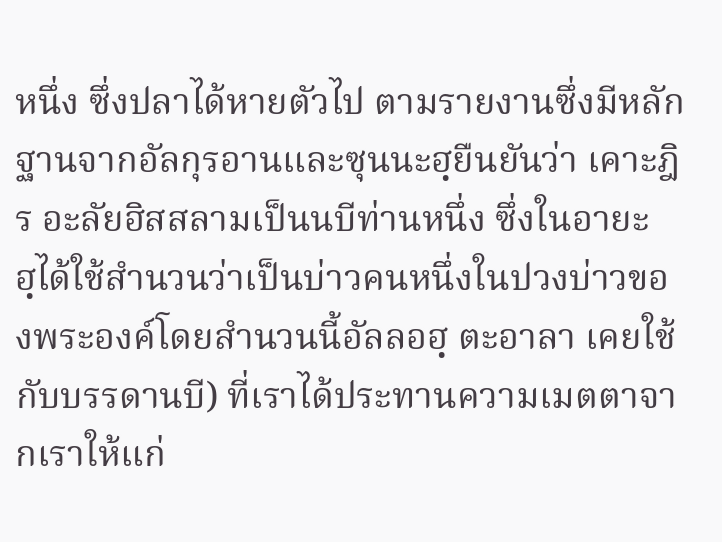หนึ่ง ซึ่งปลาได้หายตัวไป ตามรายงานซึ่งมีหลักฐานจากอัลกุรอานและซุนนะฮฺยืนยันว่า เคาะฎิร อะลัยฮิสสลามเป็นนบีท่านหนึ่ง ซึ่งในอายะฮฺได้ใช้สำนวนว่าเป็นบ่าวคนหนึ่งในปวงบ่าวของพระองค์โดยสำนวนนี้อัลลอฮฺ ตะอาลา เคยใช้กับบรรดานบี) ที่เราได้ประทานความเมตตาจากเราให้แก่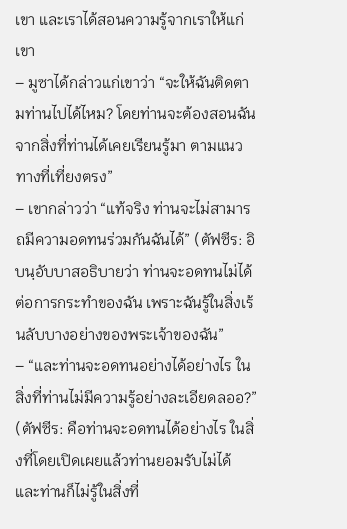เขา และเราได้สอนความรู้จากเราให้แก่เขา
– มูซาได้กล่าวแก่เขาว่า “จะให้ฉันติดตามท่านไปได้ไหม? โดยท่านจะต้องสอนฉันจากสิ่งที่ท่านได้เคยเรียนรู้มา ตามแนวทางที่เที่ยงตรง”
– เขากล่าวว่า “แท้จริง ท่านจะไม่สามารถมีความอดทนร่วมกันฉันได้” (ตัฟซีร: อิบนฺอับบาสอธิบายว่า ท่านจะอดทนไม่ได้ต่อการกระทำของฉัน เพราะฉันรู้ในสิ่งเร้นลับบางอย่างของพระเจ้าของฉัน”
– “และท่านจะอดทนอย่างได้อย่างไร ในสิ่งที่ท่านไม่มีความรู้อย่างละเอียดลออ?” (ตัฟซีร: คือท่านจะอดทนได้อย่างไร ในสิ่งที่โดยเปิดเผยแล้วท่านยอมรับไม่ได้ และท่านก็ไม่รู้ในสิ่งที่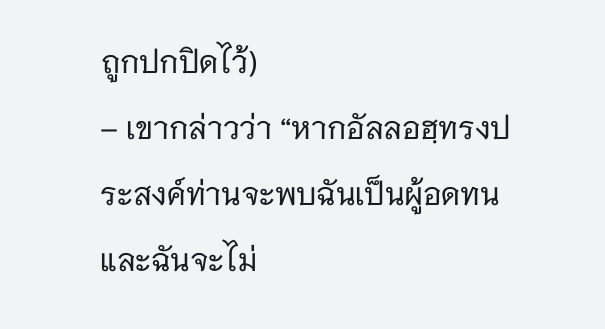ถูกปกปิดไว้)
– เขากล่าวว่า “หากอัลลอฮฺทรงประสงค์ท่านจะพบฉันเป็นผู้อดทน และฉันจะไม่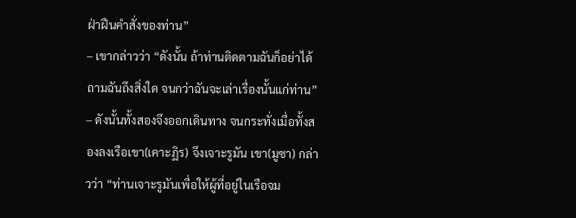ฝ่าฝืนคำสั่งของท่าน”
– เขากล่าวว่า “ดังนั้น ถ้าท่านติดตามฉันก็อย่าได้ถามฉันถึงสิ่งใด จนกว่าฉันจะเล่าเรื่องนั้นแก่ท่าน”
– ดังนั้นทั้งสองจึงออกเดินทาง จนกระทั่งเมื่อทั้งสองลงเรือเขา(เคาะฏิร) จึงเจาะรูมัน เขา(มูซา) กล่าวว่า “ท่านเจาะรูมันเพื่อให้ผู้ที่อยู่ในเรือจม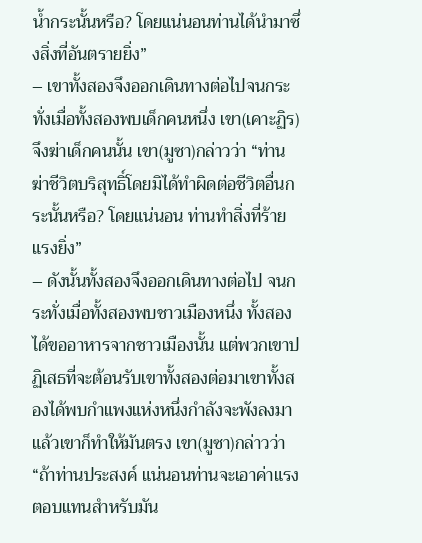น้ำกระนั้นหรือ? โดยแน่นอนท่านได้นำมาซึ่งสิ่งที่อันตรายยิ่ง”
– เขาทั้งสองจึงออกเดินทางต่อไปจนกระทั่งเมื่อทั้งสองพบเด็กคนหนึ่ง เขา(เคาะฏิร)จึงฆ่าเด็กคนนั้น เขา(มูซา)กล่าวว่า “ท่านฆ่าชีวิตบริสุทธิ์โดยมิได้ทำผิดต่อชีวิตอื่นกระนั้นหรือ? โดยแน่นอน ท่านทำสิ่งที่ร้ายแรงยิ่ง”
– ดังนั้นทั้งสองจึงออกเดินทางต่อไป จนกระทั่งเมื่อทั้งสองพบชาวเมืองหนึ่ง ทั้งสองได้ขออาหารจากชาวเมืองนั้น แต่พวกเขาปฏิเสธที่จะต้อนรับเขาทั้งสองต่อมาเขาทั้งสองได้พบกำแพงแห่งหนึ่งกำลังจะพังลงมาแล้วเขาก็ทำให้มันตรง เขา(มูซา)กล่าวว่า “ถ้าท่านประสงค์ แน่นอนท่านจะเอาค่าแรงตอบแทนสำหรับมัน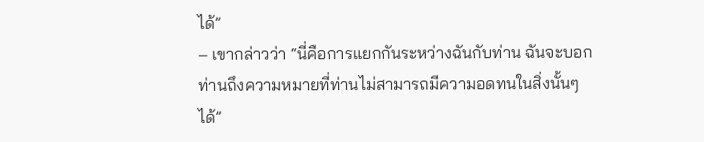ได้”
– เขากล่าวว่า “นี่คือการแยกกันระหว่างฉันกับท่าน ฉันจะบอกท่านถึงความหมายที่ท่านไม่สามารถมีความอดทนในสิ่งนั้นๆ ได้”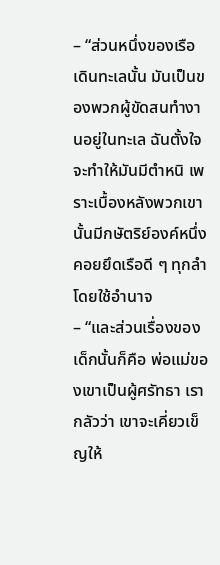– “ส่วนหนึ่งของเรือเดินทะเลนั้น มันเป็นของพวกผู้ขัดสนทำงานอยู่ในทะเล ฉันตั้งใจจะทำให้มันมีตำหนิ เพราะเบื้องหลังพวกเขานั้นมีกษัตริย์องค์หนึ่งคอยยึดเรือดี ๆ ทุกลำโดยใช้อำนาจ
– “และส่วนเรื่องของเด็กนั้นก็คือ พ่อแม่ของเขาเป็นผู้ศรัทธา เรากลัวว่า เขาจะเคี่ยวเข็ญให้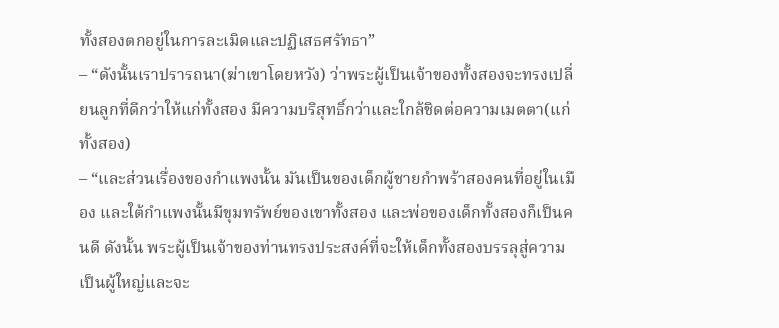ทั้งสองตกอยู่ในการละเมิดและปฏิเสธศรัทธา”
– “ดังนั้นเราปรารถนา(ฆ่าเขาโดยหวัง) ว่าพระผู้เป็นเจ้าของทั้งสองจะทรงเปลี่ยนลูกที่ดีกว่าให้แก่ทั้งสอง มีความบริสุทธิ์กว่าและใกล้ชิดต่อความเมตตา(แก่ทั้งสอง)
– “และส่วนเรื่องของกำแพงนั้น มันเป็นของเด็กผู้ชายกำพร้าสองคนที่อยู่ในเมือง และใต้กำแพงนั้นมีขุมทรัพย์ของเขาทั้งสอง และพ่อของเด็กทั้งสองก็เป็นคนดี ดังนั้น พระผู้เป็นเจ้าของท่านทรงประสงค์ที่จะให้เด็กทั้งสองบรรลุสู่ความเป็นผู้ใหญ่และจะ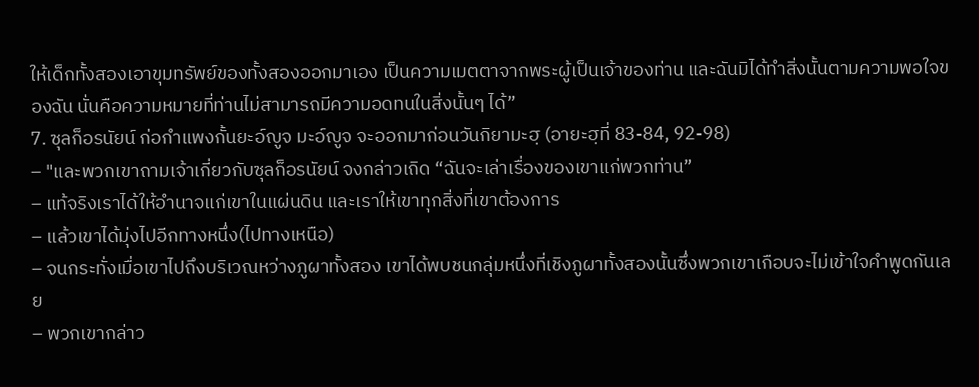ให้เด็กทั้งสองเอาขุมทรัพย์ของทั้งสองออกมาเอง เป็นความเมตตาจากพระผู้เป็นเจ้าของท่าน และฉันมิได้ทำสิ่งนั้นตามความพอใจของฉัน นั่นคือความหมายที่ท่านไม่สามารถมีความอดทนในสิ่งนั้นๆ ได้”
7. ซุลก็อรนัยน์ ก่อกำแพงกั้นยะอ์ญูจ มะอ์ญูจ จะออกมาก่อนวันกิยามะฮฺ (อายะฮฺที่ 83-84, 92-98)
– "และพวกเขาถามเจ้าเกี่ยวกับซุลก็อรนัยน์ จงกล่าวเถิด “ฉันจะเล่าเรื่องของเขาแก่พวกท่าน”
– แท้จริงเราได้ให้อำนาจแก่เขาในแผ่นดิน และเราให้เขาทุกสิ่งที่เขาต้องการ
– แล้วเขาได้มุ่งไปอีกทางหนึ่ง(ไปทางเหนือ)
– จนกระทั่งเมื่อเขาไปถึงบริเวณหว่างภูผาทั้งสอง เขาได้พบชนกลุ่มหนึ่งที่เชิงภูผาทั้งสองนั้นซึ่งพวกเขาเกือบจะไม่เข้าใจคำพูดกันเลย
– พวกเขากล่าว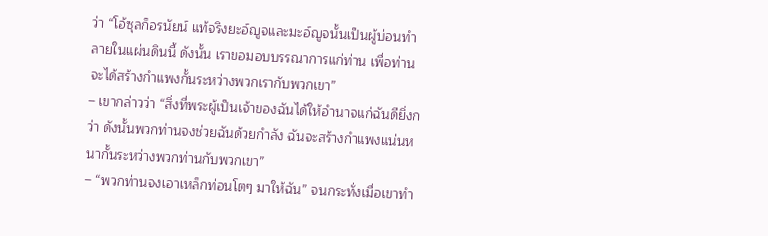ว่า “โอ้ซุลก็อรนัยน์ แท้จริงยะอ์ญูจและมะอ์ญูจนั้นเป็นผู้บ่อนทำลายในแผ่นดินนี้ ดังนั้น เราขอมอบบรรณาการแก่ท่าน เพื่อท่านจะได้สร้างกำแพงกั้นระหว่างพวกเรากับพวกเขา”
– เขากล่าวว่า “สิ่งที่พระผู้เป็นเจ้าของฉันได้ให้อำนาจแก่ฉันดียิ่งกว่า ดังนั้นพวกท่านจงช่วยฉันด้วยกำลัง ฉันจะสร้างกำแพงแน่นหนากั้นระหว่างพวกท่านกับพวกเขา”
– “พวกท่านจงเอาเหล็กท่อนโตๆ มาให้ฉัน” จนกระทั่งเมื่อเขาทำ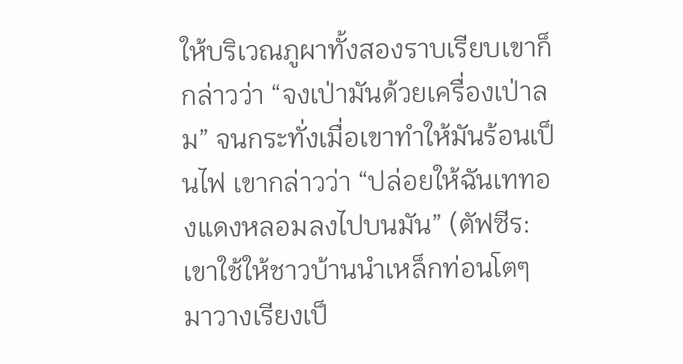ให้บริเวณภูผาทั้งสองราบเรียบเขาก็กล่าวว่า “จงเป่ามันด้วยเครื่องเป่าลม” จนกระทั่งเมื่อเขาทำให้มันร้อนเป็นไฟ เขากล่าวว่า “ปล่อยให้ฉันเททองแดงหลอมลงไปบนมัน” (ตัฟซีร: เขาใช้ให้ชาวบ้านนำเหล็กท่อนโตๆ มาวางเรียงเป็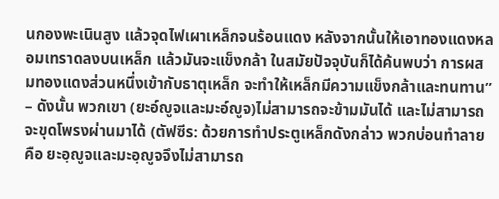นกองพะเนินสูง แล้วจุดไฟเผาเหล็กจนร้อนแดง หลังจากนั้นให้เอาทองแดงหลอมเทราดลงบนเหล็ก แล้วมันจะแข็งกล้า ในสมัยปัจจุบันก็ได้ค้นพบว่า การผสมทองแดงส่วนหนึ่งเข้ากับธาตุเหล็ก จะทำให้เหล็กมีความแข็งกล้าและทนทาน”
– ดังนั้น พวกเขา (ยะอ์ญูจและมะอ์ญูจ)ไม่สามารถจะข้ามมันได้ และไม่สามารถจะขุดโพรงผ่านมาได้ (ตัฟซีร: ด้วยการทำประตูเหล็กดังกล่าว พวกบ่อนทำลายคือ ยะอฺญูจและมะอฺญูจจึงไม่สามารถ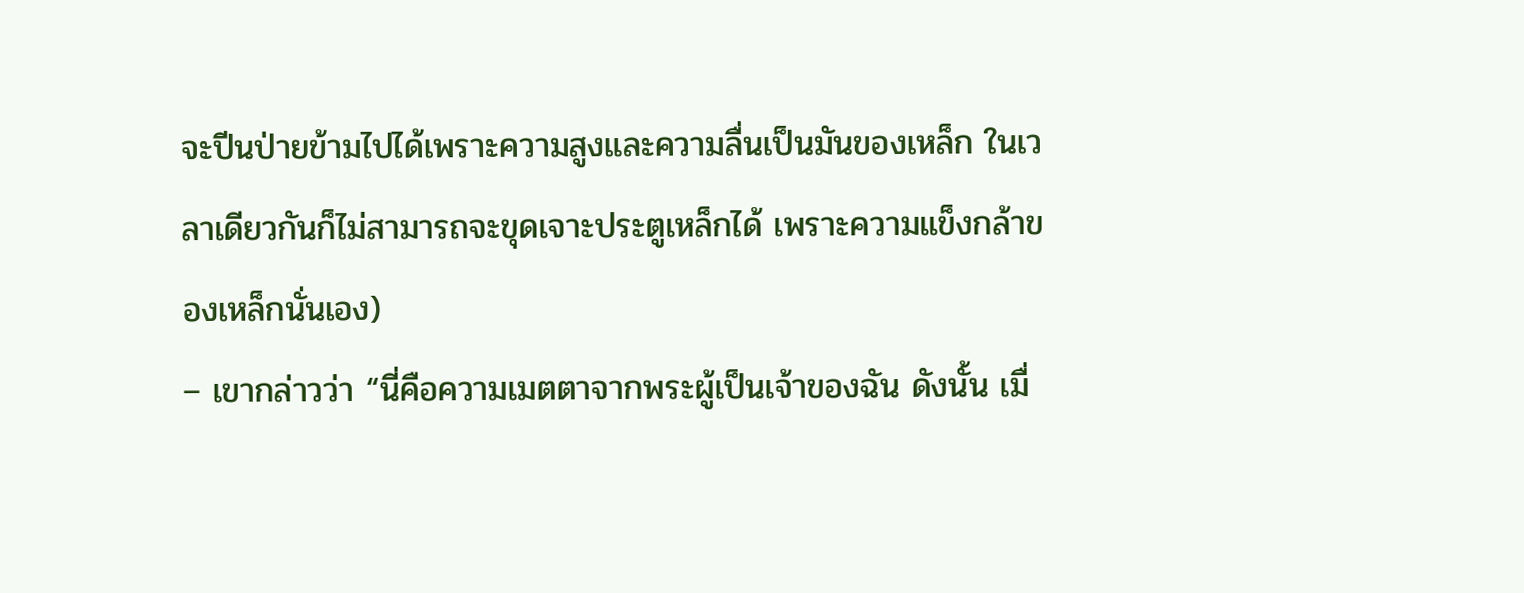จะปีนป่ายข้ามไปได้เพราะความสูงและความลื่นเป็นมันของเหล็ก ในเวลาเดียวกันก็ไม่สามารถจะขุดเจาะประตูเหล็กได้ เพราะความแข็งกล้าของเหล็กนั่นเอง)
– เขากล่าวว่า “นี่คือความเมตตาจากพระผู้เป็นเจ้าของฉัน ดังนั้น เมื่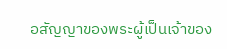อสัญญาของพระผู้เป็นเจ้าของ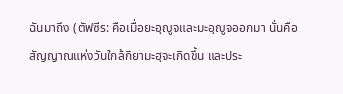ฉันมาถึง (ตัฟซีร: คือเมื่อยะอฺญูจและมะอฺญูจออกมา นั่นคือสัญญาณแห่งวันใกล้กิยามะฮฺจะเกิดขึ้น และประ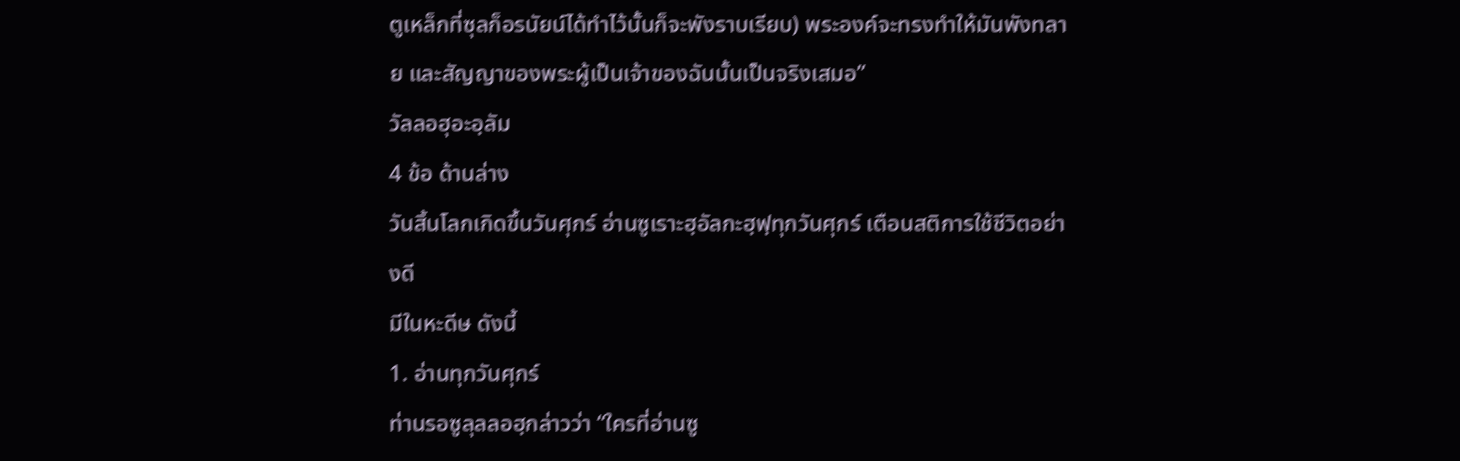ตูเหล็กที่ซุลก็อรนัยน์ได้ทำไว้นั้นก็จะพังราบเรียบ) พระองค์จะทรงทำให้มันพังทลาย และสัญญาของพระผู้เป็นเจ้าของฉันนั้นเป็นจริงเสมอ”
วัลลอฮุอะอฺลัม
4 ข้อ ด้านล่าง
วันสิ้นโลกเกิดขึ้นวันศุกร์ อ่านซูเราะฮฺอัลกะฮฺฟฺทุกวันศุกร์ เตือนสติการใช้ชีวิตอย่างดี
มีในหะดีษ ดังนี้
1. อ่านทุกวันศุกร์
ท่านรอซูลุลลอฮฺกล่าวว่า “ใครที่อ่านซู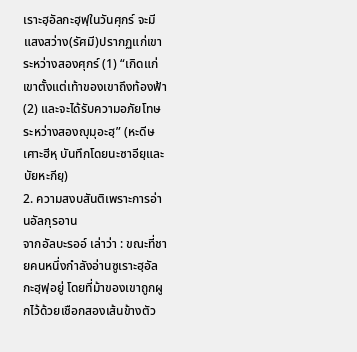เราะฮฺอัลกะฮฺฟฺในวันศุกร์ จะมีแสงสว่าง(รัศมี)ปรากฏแก่เขาระหว่างสองศุกร์ (1) “เกิดแก่เขาตั้งแต่เท้าของเขาถึงท้องฟ้า (2) และจะได้รับความอภัยโทษระหว่างสองญุมุอะฮฺ” (หะดีษเศาะฮีหฺ บันทึกโดยนะซาอียฺและบัยหะกียฺ)
2. ความสงบสันติเพราะการอ่านอัลกุรอาน
จากอัลบะรออ์ เล่าว่า : ขณะที่ชายคนหนึ่งกำลังอ่านซูเราะฮฺอัลกะฮฺฟฺอยู่ โดยที่ม้าของเขาถูกผูกไว้ด้วยเชือกสองเส้นข้างตัว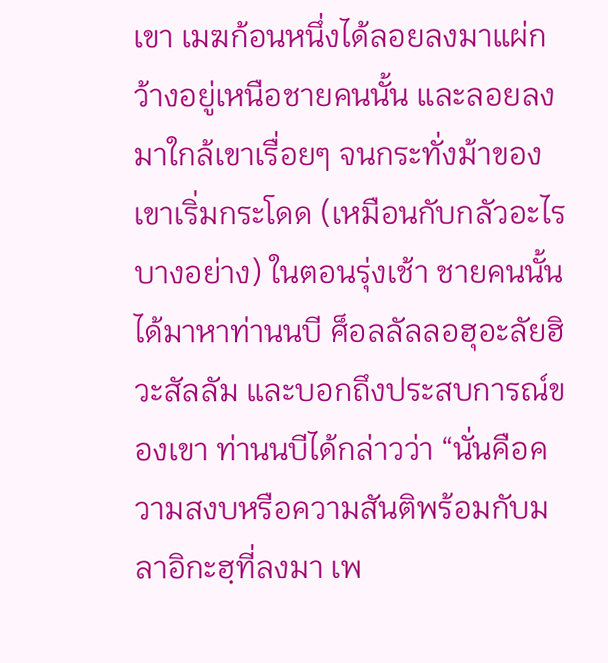เขา เมฆก้อนหนึ่งได้ลอยลงมาแผ่กว้างอยู่เหนือชายคนนั้น และลอยลงมาใกล้เขาเรื่อยๆ จนกระทั่งม้าของเขาเริ่มกระโดด (เหมือนกับกลัวอะไรบางอย่าง) ในตอนรุ่งเช้า ชายคนนั้นได้มาหาท่านนบี ศ็อลลัลลอฮุอะลัยฮิวะสัลลัม และบอกถึงประสบการณ์ของเขา ท่านนบีได้กล่าวว่า “นั่นคือความสงบหรือความสันติพร้อมกับมลาอิกะฮฺที่ลงมา เพ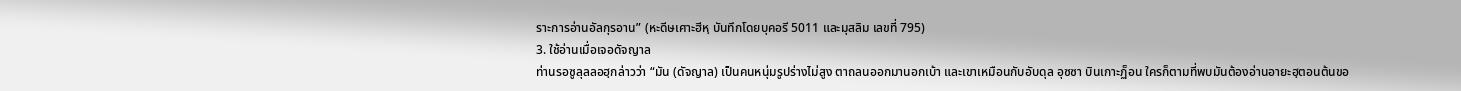ราะการอ่านอัลกุรอาน” (หะดีษเศาะฮีหฺ บันทึกโดยบุคอรี 5011 และมุสลิม เลขที่ 795)
3. ใช้อ่านเมื่อเจอดัจญาล
ท่านรอซูลุลลอฮฺกล่าวว่า “มัน (ดัจญาล) เป็นคนหนุ่มรูปร่างไม่สูง ตาถลนออกมานอกเบ้า และเขาเหมือนกับอับดุล อุซซา บินเกาะฏ็อน ใครก็ตามที่พบมันต้องอ่านอายะฮฺตอนต้นขอ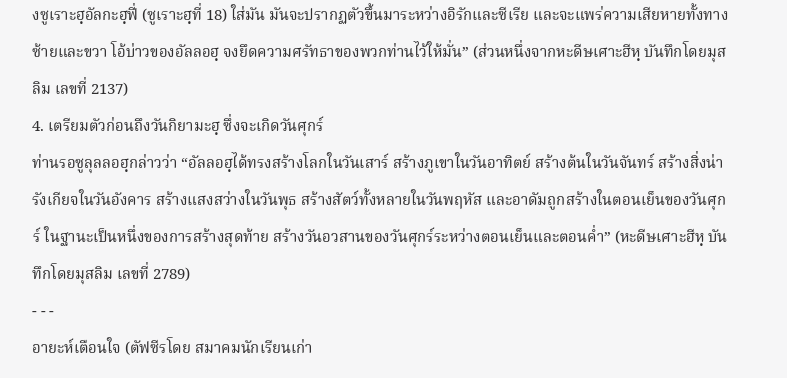งซูเราะฮฺอัลกะฮฺฟี่ (ซูเราะฮฺที่ 18) ใส่มัน มันจะปรากฏตัวขึ้นมาระหว่างอิรักและซีเรีย และจะแพร่ความเสียหายทั้งทางซ้ายและขวา โอ้บ่าวของอัลลอฮฺ จงยึดความศรัทธาของพวกท่านไว้ให้มั่น” (ส่วนหนึ่งจากหะดีษเศาะฮีหฺ บันทึกโดยมุสลิม เลขที่ 2137)
4. เตรียมตัวก่อนถึงวันกิยามะฮฺ ซึ่งจะเกิดวันศุกร์
ท่านรอซูลุลลอฮฺกล่าวว่า “อัลลอฮฺได้ทรงสร้างโลกในวันเสาร์ สร้างภูเขาในวันอาทิตย์ สร้างต้นในวันจันทร์ สร้างสิ่งน่ารังเกียจในวันอังคาร สร้างแสงสว่างในวันพุธ สร้างสัตว์ทั้งหลายในวันพฤหัส และอาดัมถูกสร้างในตอนเย็นของวันศุกร์ ในฐานะเป็นหนึ่งของการสร้างสุดท้าย สร้างวันอวสานของวันศุกร์ระหว่างตอนเย็นและตอนค่ำ” (หะดีษเศาะฮีหฺ บันทึกโดยมุสลิม เลขที่ 2789)
- - -
อายะห์เตือนใจ (ตัฟซีรโดย สมาคมนักเรียนเก่า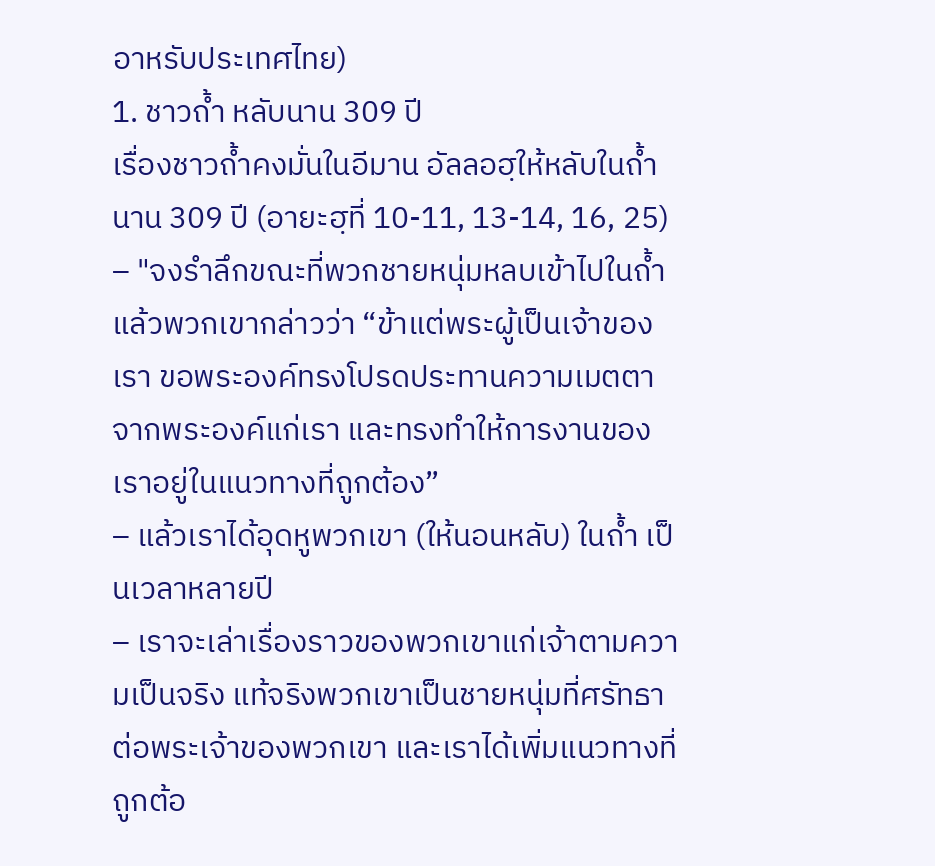อาหรับประเทศไทย)
1. ชาวถ้ำ หลับนาน 309 ปี
เรื่องชาวถ้ำคงมั่นในอีมาน อัลลอฮฺให้หลับในถ้ำนาน 309 ปี (อายะฮฺที่ 10-11, 13-14, 16, 25)
– "จงรำลึกขณะที่พวกชายหนุ่มหลบเข้าไปในถ้ำแล้วพวกเขากล่าวว่า “ข้าแต่พระผู้เป็นเจ้าของเรา ขอพระองค์ทรงโปรดประทานความเมตตาจากพระองค์แก่เรา และทรงทำให้การงานของเราอยู่ในแนวทางที่ถูกต้อง”
– แล้วเราได้อุดหูพวกเขา (ให้นอนหลับ) ในถ้ำ เป็นเวลาหลายปี
– เราจะเล่าเรื่องราวของพวกเขาแก่เจ้าตามความเป็นจริง แท้จริงพวกเขาเป็นชายหนุ่มที่ศรัทธาต่อพระเจ้าของพวกเขา และเราได้เพิ่มแนวทางที่ถูกต้อ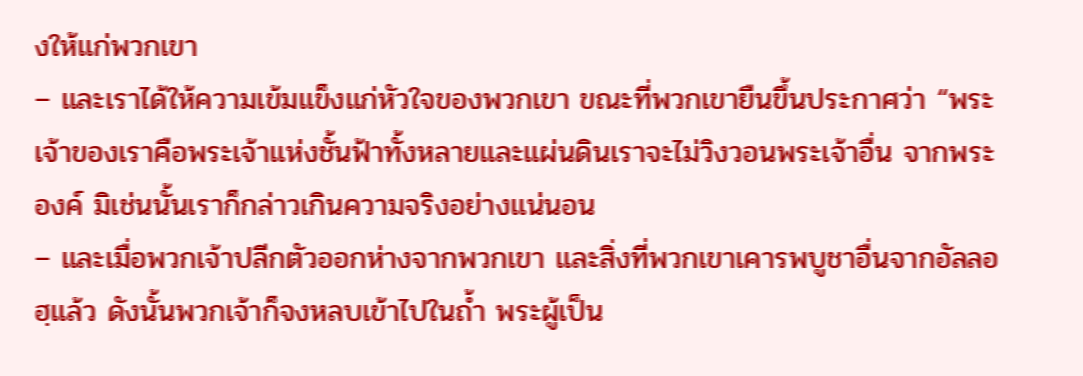งให้แก่พวกเขา
– และเราได้ให้ความเข้มแข็งแก่หัวใจของพวกเขา ขณะที่พวกเขายืนขึ้นประกาศว่า “พระเจ้าของเราคือพระเจ้าแห่งชั้นฟ้าทั้งหลายและแผ่นดินเราจะไม่วิงวอนพระเจ้าอื่น จากพระองค์ มิเช่นนั้นเราก็กล่าวเกินความจริงอย่างแน่นอน
– และเมื่อพวกเจ้าปลีกตัวออกห่างจากพวกเขา และสิ่งที่พวกเขาเคารพบูชาอื่นจากอัลลอฮฺแล้ว ดังนั้นพวกเจ้าก็จงหลบเข้าไปในถ้ำ พระผู้เป็น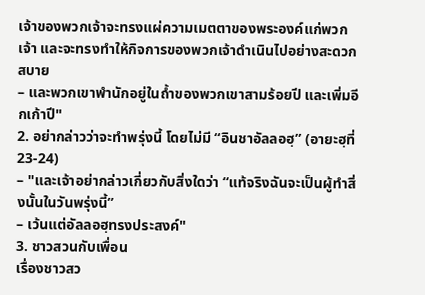เจ้าของพวกเจ้าจะทรงแผ่ความเมตตาของพระองค์แก่พวกเจ้า และจะทรงทำให้กิจการของพวกเจ้าดำเนินไปอย่างสะดวกสบาย
– และพวกเขาพำนักอยู่ในถ้ำของพวกเขาสามร้อยปี และเพิ่มอีกเก้าปี"
2. อย่ากล่าวว่าจะทำพรุ่งนี้ โดยไม่มี “อินชาอัลลอฮฺ” (อายะฮฺที่ 23-24)
– "และเจ้าอย่ากล่าวเกี่ยวกับสิ่งใดว่า “แท้จริงฉันจะเป็นผู้ทำสิ่งนั้นในวันพรุ่งนี้”
– เว้นแต่อัลลอฮฺทรงประสงค์"
3. ชาวสวนกับเพื่อน
เรื่องชาวสว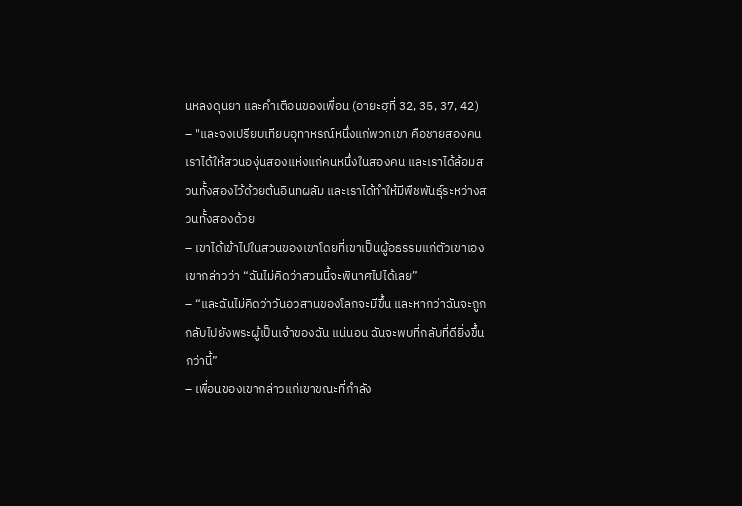นหลงดุนยา และคำเตือนของเพื่อน (อายะฮฺที่ 32, 35, 37, 42)
– "และจงเปรียบเทียบอุทาหรณ์หนึ่งแก่พวกเขา คือชายสองคน เราได้ให้สวนองุ่นสองแห่งแก่คนหนึ่งในสองคน และเราได้ล้อมสวนทั้งสองไว้ด้วยต้นอินทผลัม และเราได้ทำให้มีพืชพันธุ์ระหว่างสวนทั้งสองด้วย
– เขาได้เข้าไปในสวนของเขาโดยที่เขาเป็นผู้อธรรมแก่ตัวเขาเอง เขากล่าวว่า “ฉันไม่คิดว่าสวนนี้จะพินาศไปได้เลย”
– “และฉันไม่คิดว่าวันอวสานของโลกจะมีขึ้น และหากว่าฉันจะถูกกลับไปยังพระผู้เป็นเจ้าของฉัน แน่นอน ฉันจะพบที่กลับที่ดียิ่งขึ้นกว่านี้”
– เพื่อนของเขากล่าวแก่เขาขณะที่กำลัง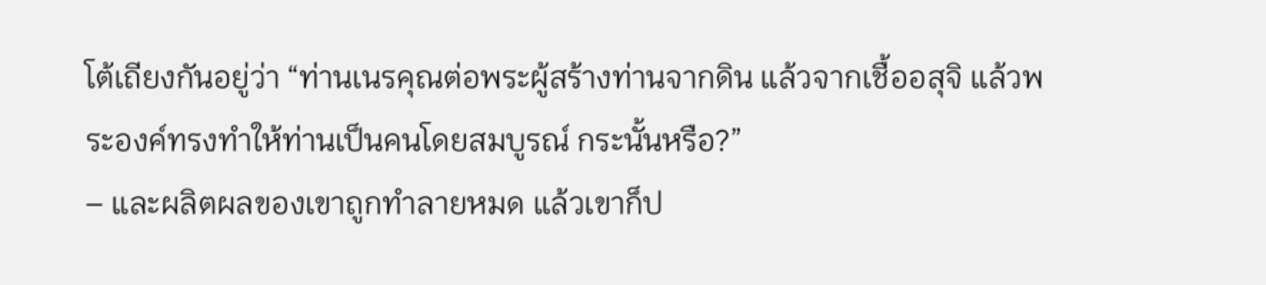โต้เถียงกันอยู่ว่า “ท่านเนรคุณต่อพระผู้สร้างท่านจากดิน แล้วจากเชื้ออสุจิ แล้วพระองค์ทรงทำให้ท่านเป็นคนโดยสมบูรณ์ กระนั้นหรือ?”
– และผลิตผลของเขาถูกทำลายหมด แล้วเขาก็ป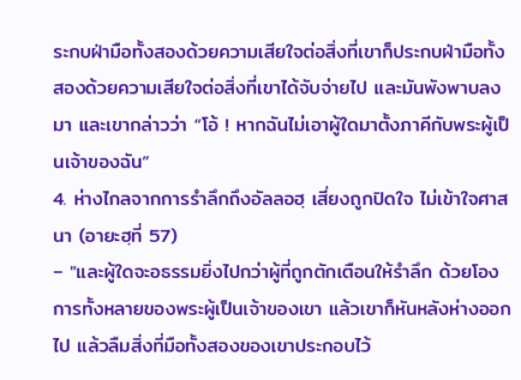ระกบฝ่ามือทั้งสองด้วยความเสียใจต่อสิ่งที่เขาก็ประกบฝ่ามือทั้งสองด้วยความเสียใจต่อสิ่งที่เขาได้จับจ่ายไป และมันพังพาบลงมา และเขากล่าวว่า “โอ้ ! หากฉันไม่เอาผู้ใดมาตั้งภาคีกับพระผู้เป็นเจ้าของฉัน”
4. ห่างไกลจากการรำลึกถึงอัลลอฮฺ เสี่ยงถูกปิดใจ ไม่เข้าใจศาสนา (อายะฮฺที่ 57)
– "และผู้ใดจะอธรรมยิ่งไปกว่าผู้ที่ถูกตักเตือนให้รำลึก ด้วยโองการทั้งหลายของพระผู้เป็นเจ้าของเขา แล้วเขาก็หันหลังห่างออกไป แล้วลืมสิ่งที่มือทั้งสองของเขาประกอบไว้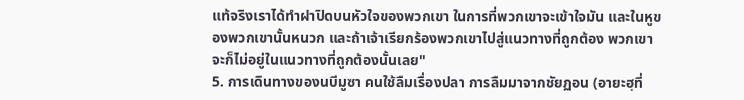แท้จริงเราได้ทำฝาปิดบนหัวใจของพวกเขา ในการที่พวกเขาจะเข้าใจมัน และในหูของพวกเขานั้นหนวก และถ้าเจ้าเรียกร้องพวกเขาไปสู่แนวทางที่ถูกต้อง พวกเขาจะก็ไม่อยู่ในแนวทางที่ถูกต้องนั้นเลย"
5. การเดินทางของนบีมูซา คนใช้ลืมเรื่องปลา การลืมมาจากชัยฏอน (อายะฮฺที่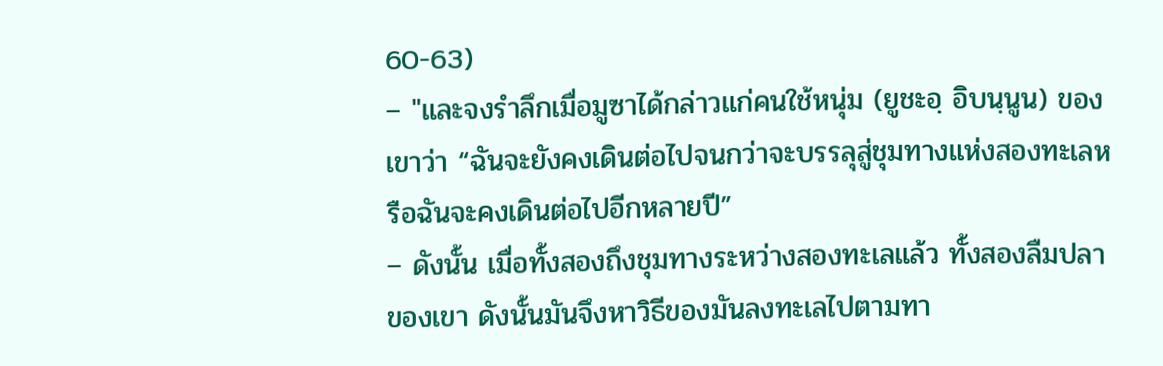60-63)
– "และจงรำลึกเมื่อมูซาได้กล่าวแก่คนใช้หนุ่ม (ยูชะอฺ อิบนฺนูน) ของเขาว่า “ฉันจะยังคงเดินต่อไปจนกว่าจะบรรลุสู่ชุมทางแห่งสองทะเลหรือฉันจะคงเดินต่อไปอีกหลายปี”
– ดังนั้น เมื่อทั้งสองถึงชุมทางระหว่างสองทะเลแล้ว ทั้งสองลืมปลาของเขา ดังนั้นมันจึงหาวิธีของมันลงทะเลไปตามทา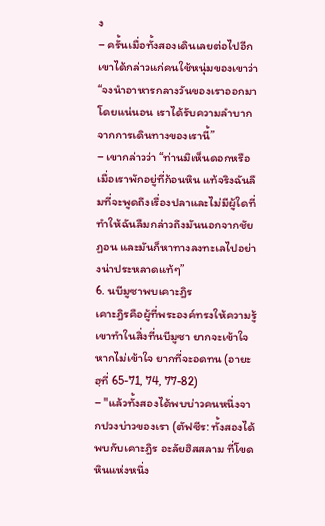ง
– ครั้นเมื่อทั้งสองเดินเลยต่อไปอีก เขาได้กล่าวแก่คนใช้หนุ่มของเขาว่า “จงนำอาหารกลางวันของเราออกมา โดยแน่นอน เราได้รับความลำบากจากการเดินทางของเรานี้”
– เขากล่าวว่า “ท่านมิเห็นดอกหรือ เมื่อเราพักอยู่ที่ก้อนหิน แท้จริงฉันลืมที่จะพูดถึงเรื่องปลาและไม่มีผู้ใดที่ทำให้ฉันลืมกล่าวถึงมันนอกจากชัยฏอน และมันก็หาทางลงทะเลไปอย่างน่าประหลาดแท้ๆ”
6. นบีมูซาพบเคาะฎิร
เคาะฎิรคือผู้ที่พระองค์ทรงให้ความรู้ เขาทำในสิ่งที่นบีมูซา ยากจะเข้าใจ หากไม่เข้าใจ ยากที่จะอดทน (อายะฮฺที่ 65-71, 74, 77-82)
– "แล้วทั้งสองได้พบบ่าวคนหนึ่งจากปวงบ่าวของเรา (ตัฟซีร: ทั้งสองได้พบกับเคาะฎิร อะลัยฮิสสลาม ที่โขดหินแห่งหนึ่ง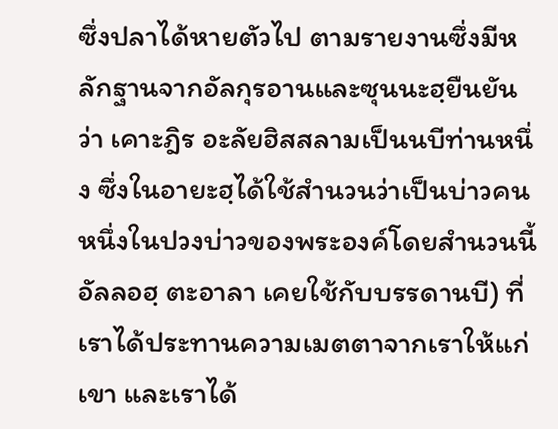ซึ่งปลาได้หายตัวไป ตามรายงานซึ่งมีหลักฐานจากอัลกุรอานและซุนนะฮฺยืนยันว่า เคาะฎิร อะลัยฮิสสลามเป็นนบีท่านหนึ่ง ซึ่งในอายะฮฺได้ใช้สำนวนว่าเป็นบ่าวคนหนึ่งในปวงบ่าวของพระองค์โดยสำนวนนี้อัลลอฮฺ ตะอาลา เคยใช้กับบรรดานบี) ที่เราได้ประทานความเมตตาจากเราให้แก่เขา และเราได้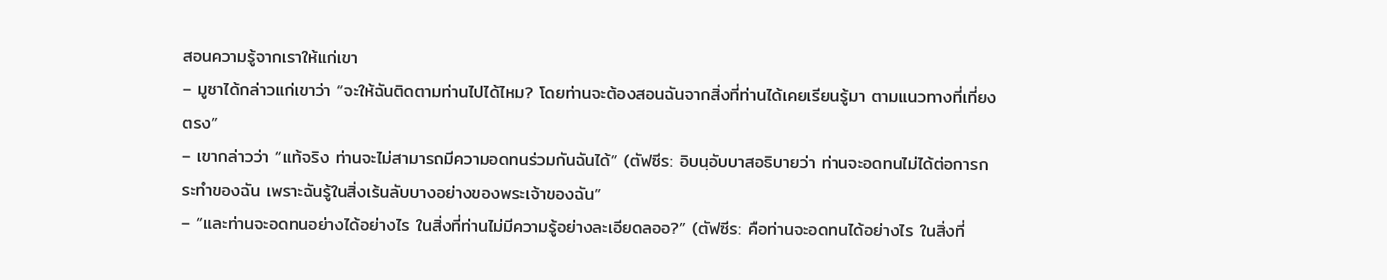สอนความรู้จากเราให้แก่เขา
– มูซาได้กล่าวแก่เขาว่า “จะให้ฉันติดตามท่านไปได้ไหม? โดยท่านจะต้องสอนฉันจากสิ่งที่ท่านได้เคยเรียนรู้มา ตามแนวทางที่เที่ยงตรง”
– เขากล่าวว่า “แท้จริง ท่านจะไม่สามารถมีความอดทนร่วมกันฉันได้” (ตัฟซีร: อิบนฺอับบาสอธิบายว่า ท่านจะอดทนไม่ได้ต่อการกระทำของฉัน เพราะฉันรู้ในสิ่งเร้นลับบางอย่างของพระเจ้าของฉัน”
– “และท่านจะอดทนอย่างได้อย่างไร ในสิ่งที่ท่านไม่มีความรู้อย่างละเอียดลออ?” (ตัฟซีร: คือท่านจะอดทนได้อย่างไร ในสิ่งที่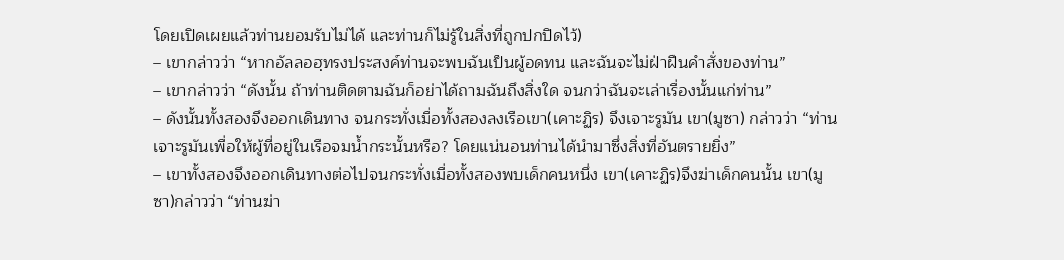โดยเปิดเผยแล้วท่านยอมรับไม่ได้ และท่านก็ไม่รู้ในสิ่งที่ถูกปกปิดไว้)
– เขากล่าวว่า “หากอัลลอฮฺทรงประสงค์ท่านจะพบฉันเป็นผู้อดทน และฉันจะไม่ฝ่าฝืนคำสั่งของท่าน”
– เขากล่าวว่า “ดังนั้น ถ้าท่านติดตามฉันก็อย่าได้ถามฉันถึงสิ่งใด จนกว่าฉันจะเล่าเรื่องนั้นแก่ท่าน”
– ดังนั้นทั้งสองจึงออกเดินทาง จนกระทั่งเมื่อทั้งสองลงเรือเขา(เคาะฏิร) จึงเจาะรูมัน เขา(มูซา) กล่าวว่า “ท่านเจาะรูมันเพื่อให้ผู้ที่อยู่ในเรือจมน้ำกระนั้นหรือ? โดยแน่นอนท่านได้นำมาซึ่งสิ่งที่อันตรายยิ่ง”
– เขาทั้งสองจึงออกเดินทางต่อไปจนกระทั่งเมื่อทั้งสองพบเด็กคนหนึ่ง เขา(เคาะฏิร)จึงฆ่าเด็กคนนั้น เขา(มูซา)กล่าวว่า “ท่านฆ่า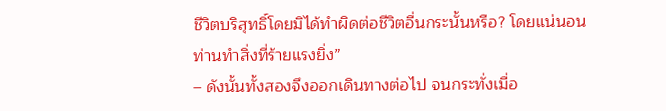ชีวิตบริสุทธิ์โดยมิได้ทำผิดต่อชีวิตอื่นกระนั้นหรือ? โดยแน่นอน ท่านทำสิ่งที่ร้ายแรงยิ่ง”
– ดังนั้นทั้งสองจึงออกเดินทางต่อไป จนกระทั่งเมื่อ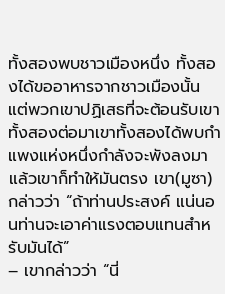ทั้งสองพบชาวเมืองหนึ่ง ทั้งสองได้ขออาหารจากชาวเมืองนั้น แต่พวกเขาปฏิเสธที่จะต้อนรับเขาทั้งสองต่อมาเขาทั้งสองได้พบกำแพงแห่งหนึ่งกำลังจะพังลงมาแล้วเขาก็ทำให้มันตรง เขา(มูซา)กล่าวว่า “ถ้าท่านประสงค์ แน่นอนท่านจะเอาค่าแรงตอบแทนสำหรับมันได้”
– เขากล่าวว่า “นี่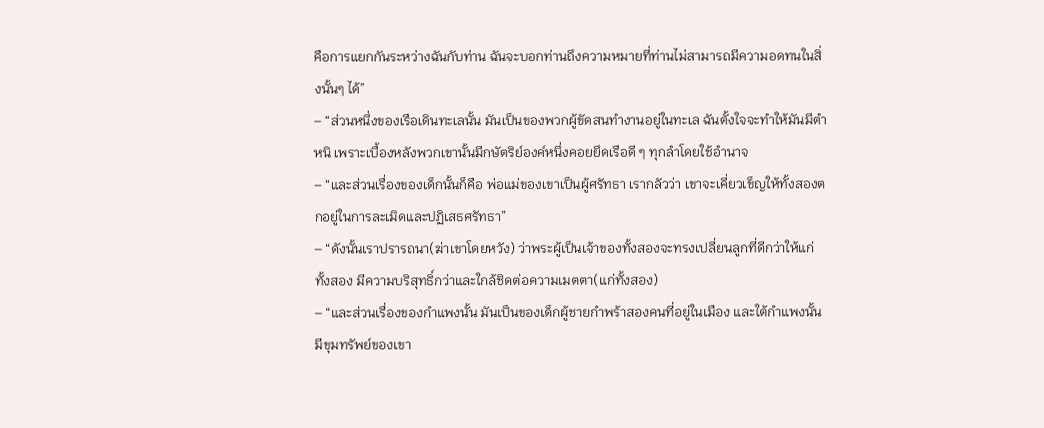คือการแยกกันระหว่างฉันกับท่าน ฉันจะบอกท่านถึงความหมายที่ท่านไม่สามารถมีความอดทนในสิ่งนั้นๆ ได้”
– “ส่วนหนึ่งของเรือเดินทะเลนั้น มันเป็นของพวกผู้ขัดสนทำงานอยู่ในทะเล ฉันตั้งใจจะทำให้มันมีตำหนิ เพราะเบื้องหลังพวกเขานั้นมีกษัตริย์องค์หนึ่งคอยยึดเรือดี ๆ ทุกลำโดยใช้อำนาจ
– “และส่วนเรื่องของเด็กนั้นก็คือ พ่อแม่ของเขาเป็นผู้ศรัทธา เรากลัวว่า เขาจะเคี่ยวเข็ญให้ทั้งสองตกอยู่ในการละเมิดและปฏิเสธศรัทธา”
– “ดังนั้นเราปรารถนา(ฆ่าเขาโดยหวัง) ว่าพระผู้เป็นเจ้าของทั้งสองจะทรงเปลี่ยนลูกที่ดีกว่าให้แก่ทั้งสอง มีความบริสุทธิ์กว่าและใกล้ชิดต่อความเมตตา(แก่ทั้งสอง)
– “และส่วนเรื่องของกำแพงนั้น มันเป็นของเด็กผู้ชายกำพร้าสองคนที่อยู่ในเมือง และใต้กำแพงนั้นมีขุมทรัพย์ของเขา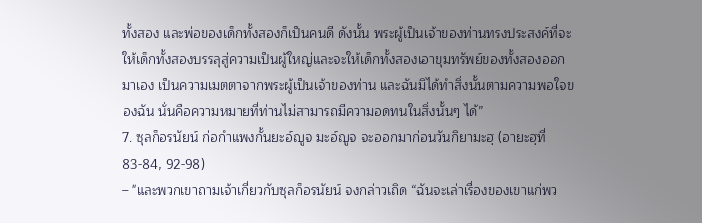ทั้งสอง และพ่อของเด็กทั้งสองก็เป็นคนดี ดังนั้น พระผู้เป็นเจ้าของท่านทรงประสงค์ที่จะให้เด็กทั้งสองบรรลุสู่ความเป็นผู้ใหญ่และจะให้เด็กทั้งสองเอาขุมทรัพย์ของทั้งสองออกมาเอง เป็นความเมตตาจากพระผู้เป็นเจ้าของท่าน และฉันมิได้ทำสิ่งนั้นตามความพอใจของฉัน นั่นคือความหมายที่ท่านไม่สามารถมีความอดทนในสิ่งนั้นๆ ได้”
7. ซุลก็อรนัยน์ ก่อกำแพงกั้นยะอ์ญูจ มะอ์ญูจ จะออกมาก่อนวันกิยามะฮฺ (อายะฮฺที่ 83-84, 92-98)
– "และพวกเขาถามเจ้าเกี่ยวกับซุลก็อรนัยน์ จงกล่าวเถิด “ฉันจะเล่าเรื่องของเขาแก่พว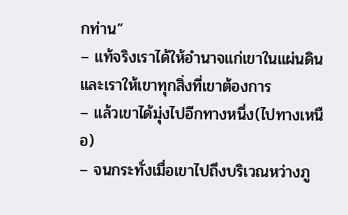กท่าน”
– แท้จริงเราได้ให้อำนาจแก่เขาในแผ่นดิน และเราให้เขาทุกสิ่งที่เขาต้องการ
– แล้วเขาได้มุ่งไปอีกทางหนึ่ง(ไปทางเหนือ)
– จนกระทั่งเมื่อเขาไปถึงบริเวณหว่างภู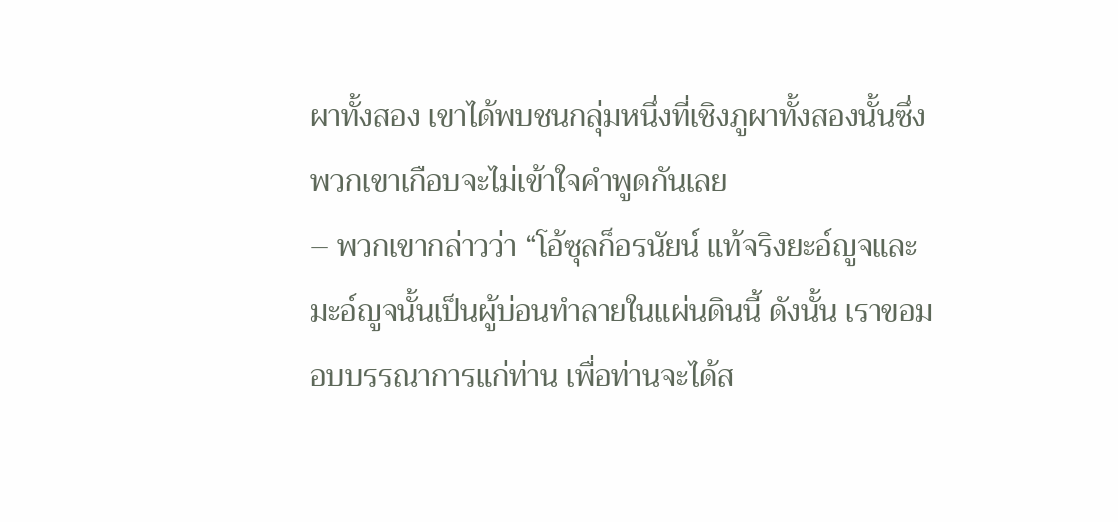ผาทั้งสอง เขาได้พบชนกลุ่มหนึ่งที่เชิงภูผาทั้งสองนั้นซึ่งพวกเขาเกือบจะไม่เข้าใจคำพูดกันเลย
– พวกเขากล่าวว่า “โอ้ซุลก็อรนัยน์ แท้จริงยะอ์ญูจและมะอ์ญูจนั้นเป็นผู้บ่อนทำลายในแผ่นดินนี้ ดังนั้น เราขอมอบบรรณาการแก่ท่าน เพื่อท่านจะได้ส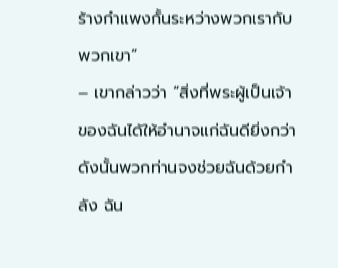ร้างกำแพงกั้นระหว่างพวกเรากับพวกเขา”
– เขากล่าวว่า “สิ่งที่พระผู้เป็นเจ้าของฉันได้ให้อำนาจแก่ฉันดียิ่งกว่า ดังนั้นพวกท่านจงช่วยฉันด้วยกำลัง ฉัน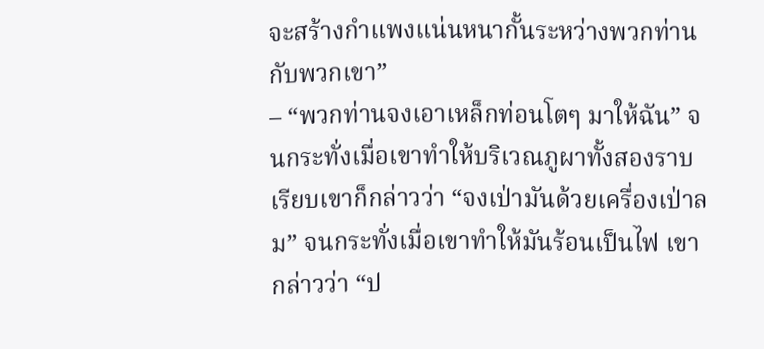จะสร้างกำแพงแน่นหนากั้นระหว่างพวกท่านกับพวกเขา”
– “พวกท่านจงเอาเหล็กท่อนโตๆ มาให้ฉัน” จนกระทั่งเมื่อเขาทำให้บริเวณภูผาทั้งสองราบเรียบเขาก็กล่าวว่า “จงเป่ามันด้วยเครื่องเป่าลม” จนกระทั่งเมื่อเขาทำให้มันร้อนเป็นไฟ เขากล่าวว่า “ป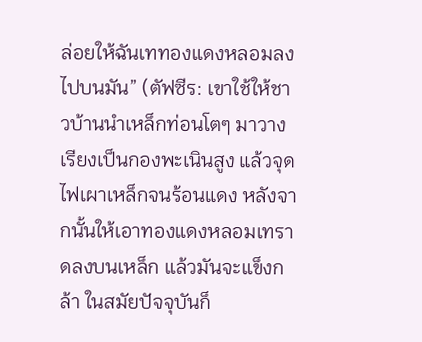ล่อยให้ฉันเททองแดงหลอมลงไปบนมัน” (ตัฟซีร: เขาใช้ให้ชาวบ้านนำเหล็กท่อนโตๆ มาวางเรียงเป็นกองพะเนินสูง แล้วจุดไฟเผาเหล็กจนร้อนแดง หลังจากนั้นให้เอาทองแดงหลอมเทราดลงบนเหล็ก แล้วมันจะแข็งกล้า ในสมัยปัจจุบันก็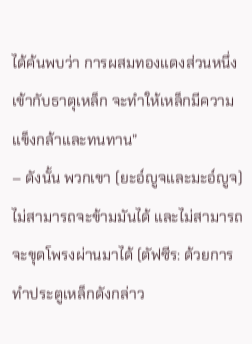ได้ค้นพบว่า การผสมทองแดงส่วนหนึ่งเข้ากับธาตุเหล็ก จะทำให้เหล็กมีความแข็งกล้าและทนทาน”
– ดังนั้น พวกเขา (ยะอ์ญูจและมะอ์ญูจ)ไม่สามารถจะข้ามมันได้ และไม่สามารถจะขุดโพรงผ่านมาได้ (ตัฟซีร: ด้วยการทำประตูเหล็กดังกล่าว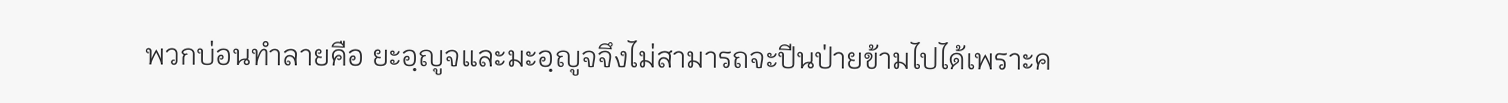พวกบ่อนทำลายคือ ยะอฺญูจและมะอฺญูจจึงไม่สามารถจะปีนป่ายข้ามไปได้เพราะค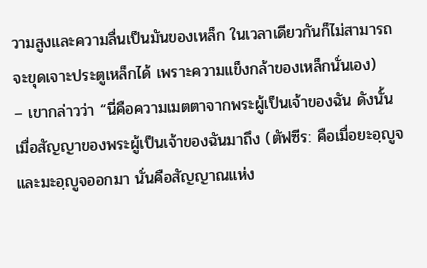วามสูงและความลื่นเป็นมันของเหล็ก ในเวลาเดียวกันก็ไม่สามารถจะขุดเจาะประตูเหล็กได้ เพราะความแข็งกล้าของเหล็กนั่นเอง)
– เขากล่าวว่า “นี่คือความเมตตาจากพระผู้เป็นเจ้าของฉัน ดังนั้น เมื่อสัญญาของพระผู้เป็นเจ้าของฉันมาถึง (ตัฟซีร: คือเมื่อยะอฺญูจและมะอฺญูจออกมา นั่นคือสัญญาณแห่ง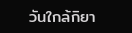วันใกล้กิยา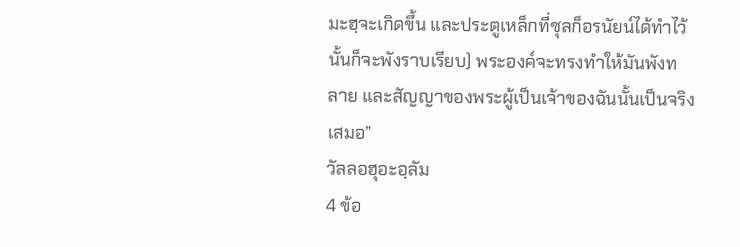มะฮฺจะเกิดขึ้น และประตูเหล็กที่ซุลก็อรนัยน์ได้ทำไว้นั้นก็จะพังราบเรียบ) พระองค์จะทรงทำให้มันพังทลาย และสัญญาของพระผู้เป็นเจ้าของฉันนั้นเป็นจริงเสมอ”
วัลลอฮุอะอฺลัม
4 ข้อ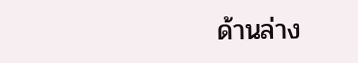ด้านล่าง